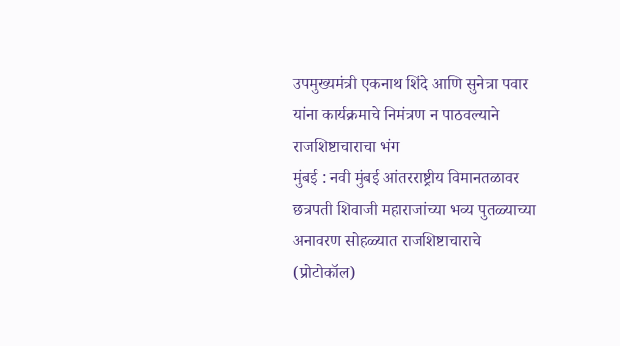उपमुख्यमंत्री एकनाथ शिंदे आणि सुनेत्रा पवार यांना कार्यक्रमाचे निमंत्रण न पाठवल्याने राजशिष्टाचाराचा भंग
मुंबई : नवी मुंबई आंतरराष्ट्रीय विमानतळावर छत्रपती शिवाजी महाराजांच्या भव्य पुतळ्याच्या अनावरण सोहळ्यात राजशिष्टाचाराचे (प्रोटोकॉल)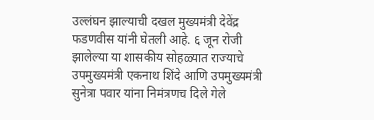उल्लंघन झाल्याची दखल मुख्यमंत्री देवेंद्र फडणवीस यांनी घेतली आहे. ६ जून रोजी झालेल्या या शासकीय सोहळ्यात राज्याचे उपमुख्यमंत्री एकनाथ शिंदे आणि उपमुख्यमंत्री सुनेत्रा पवार यांना निमंत्रणच दिले गेले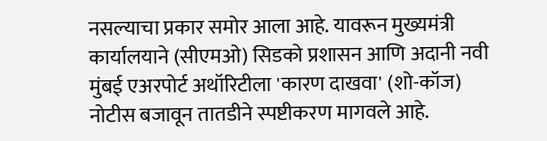नसल्याचा प्रकार समोर आला आहे. यावरून मुख्यमंत्री कार्यालयाने (सीएमओ) सिडको प्रशासन आणि अदानी नवी मुंबई एअरपोर्ट अथॉरिटीला 'कारण दाखवा' (शो-कॉज) नोटीस बजावून तातडीने स्पष्टीकरण मागवले आहे.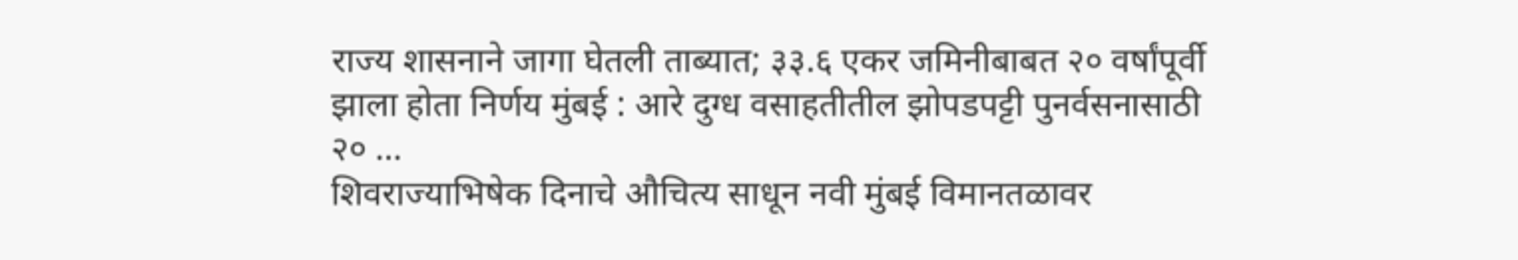राज्य शासनाने जागा घेतली ताब्यात; ३३.६ एकर जमिनीबाबत २० वर्षांपूर्वी झाला होता निर्णय मुंबई : आरे दुग्ध वसाहतीतील झोपडपट्टी पुनर्वसनासाठी २० ...
शिवराज्याभिषेक दिनाचे औचित्य साधून नवी मुंबई विमानतळावर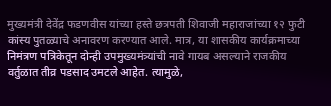मुख्यमंत्री देवेंद्र फडणवीस यांच्या हस्ते छत्रपती शिवाजी महाराजांच्या १२ फुटी कांस्य पुतळ्याचे अनावरण करण्यात आले. मात्र, या शासकीय कार्यक्रमाच्या निमंत्रण पत्रिकेतून दोन्ही उपमुख्यमंत्र्यांची नावे गायब असल्याने राजकीय वर्तुळात तीव्र पडसाद उमटले आहेत. त्यामुळे,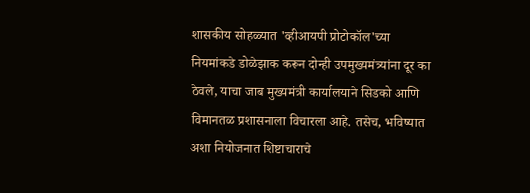शासकीय सोहळ्यात 'व्हीआयपी प्रोटोकॉल'च्या नियमांकडे डोळेझाक करून दोन्ही उपमुख्यमंत्र्यांना दूर का ठेवले, याचा जाब मुख्यमंत्री कार्यालयाने सिडको आणि विमानतळ प्रशासनाला विचारला आहे. तसेच, भविष्यात अशा नियोजनात शिष्टाचाराचे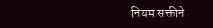नियम सक्तीने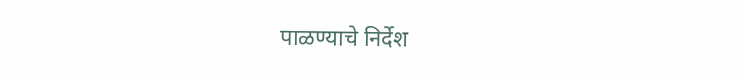पाळण्याचे निर्देश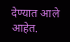देण्यात आले आहेत.